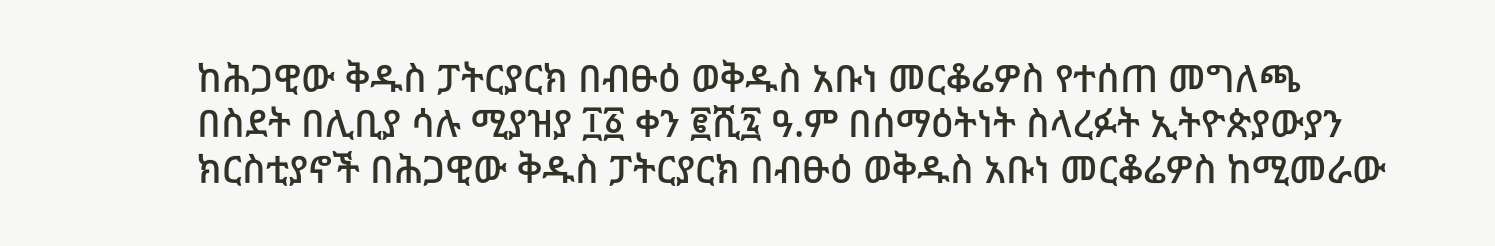ከሕጋዊው ቅዱስ ፓትርያርክ በብፁዕ ወቅዱስ አቡነ መርቆሬዎስ የተሰጠ መግለጫ
በስደት በሊቢያ ሳሉ ሚያዝያ ፲፩ ቀን ፪ሺ፯ ዓ.ም በሰማዕትነት ስላረፉት ኢትዮጵያውያን ክርስቲያኖች በሕጋዊው ቅዱስ ፓትርያርክ በብፁዕ ወቅዱስ አቡነ መርቆሬዎስ ከሚመራው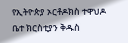የኢትዮጵያ ኦርቶዶክስ ተዋህዶ ቤተ ክርስቲያን ቅዱስ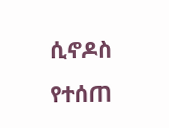ሲኖዶስ የተሰጠ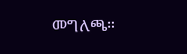መግለጫ።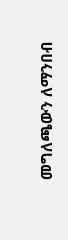መግለጫውን ለማንበብ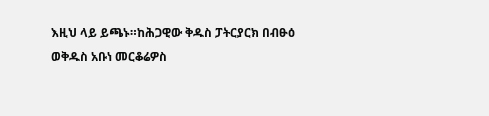እዚህ ላይ ይጫኑ።ከሕጋዊው ቅዱስ ፓትርያርክ በብፁዕ ወቅዱስ አቡነ መርቆሬዎስ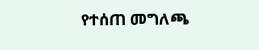የተሰጠ መግለጫ